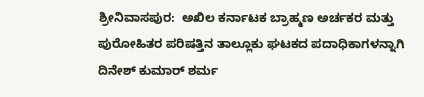ಶ್ರೀನಿವಾಸಪುರ:  ಅಖಿಲ ಕರ್ನಾಟಕ ಬ್ರಾಹ್ಮಣ ಅರ್ಚಕರ ಮತ್ತು ಪುರೋಹಿತರ ಪರಿಷತ್ತಿನ ತಾಲ್ಲೂಕು ಘಟಕದ ಪದಾಧಿಕಾಗಳನ್ನಾಗಿ ದಿನೇಶ್‌ ಕುಮಾರ್‌ ಶರ್ಮ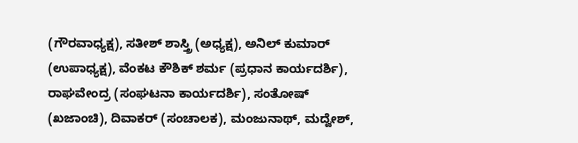(ಗೌರವಾಧ್ಯಕ್ಷ), ಸತೀಶ್‌ ಶಾಸ್ತ್ರಿ (ಅಧ್ಯಕ್ಷ), ಅನಿಲ್‌ ಕುಮಾರ್‌ (ಉಪಾಧ್ಯಕ್ಷ), ವೆಂಕಟ ಕೌಶಿಕ್‌ ಶರ್ಮ (ಪ್ರಧಾನ ಕಾರ್ಯದರ್ಶಿ), ರಾಘವೇಂದ್ರ (ಸಂಘಟನಾ ಕಾರ್ಯದರ್ಶಿ), ಸಂತೋಷ್‌ (ಖಜಾಂಚಿ), ದಿವಾಕರ್‌ (ಸಂಚಾಲಕ), ಮಂಜುನಾಥ್‌, ಮದ್ವೇಶ್,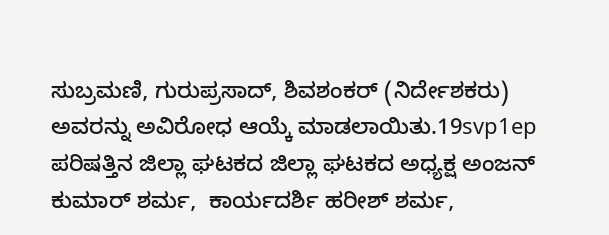ಸುಬ್ರಮಣಿ, ಗುರುಪ್ರಸಾದ್‌, ಶಿವಶಂಕರ್‌ (ನಿರ್ದೇಶಕರು) ಅವರನ್ನು ಅವಿರೋಧ ಆಯ್ಕೆ ಮಾಡಲಾಯಿತು.19svp1ep
ಪರಿಷತ್ತಿನ ಜಿಲ್ಲಾ ಘಟಕದ ಜಿಲ್ಲಾ ಘಟಕದ ಅಧ್ಯಕ್ಷ ಅಂಜನ್‌ ಕುಮಾರ್‌ ಶರ್ಮ,  ಕಾರ್ಯದರ್ಶಿ ಹರೀಶ್‌ ಶರ್ಮ,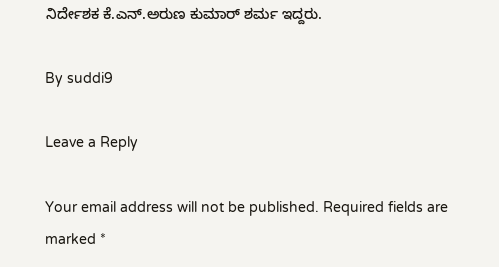ನಿರ್ದೇಶಕ ಕೆ.ಎನ್‌.ಅರುಣ ಕುಮಾರ್‌ ಶರ್ಮ ಇದ್ದರು.

By suddi9

Leave a Reply

Your email address will not be published. Required fields are marked *